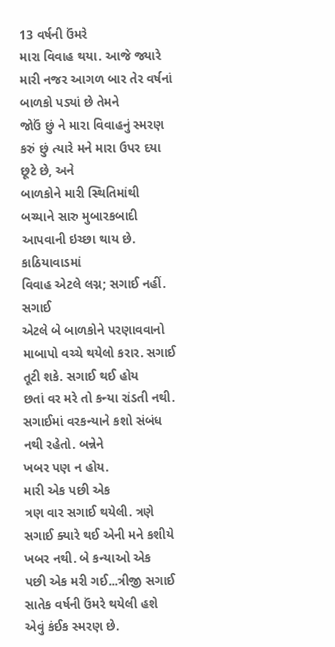13 વર્ષની ઉંમરે
મારા વિવાહ થયા. આજે જ્યારે મારી નજર આગળ બાર તેર વર્ષનાં બાળકો પડ્યાં છે તેમને
જોઉં છું ને મારા વિવાહનું સ્મરણ કરું છું ત્યારે મને મારા ઉપર દયા છૂટે છે, અને
બાળકોને મારી સ્થિતિમાંથી બચ્યાને સારુ મુબારકબાદી આપવાની ઇચ્છા થાય છે.
કાઠિયાવાડમાં
વિવાહ એટલે લગ્ન; સગાઈ નહીં. સગાઈ
એટલે બે બાળકોને પરણાવવાનો માબાપો વચ્ચે થયેલો કરાર. સગાઈ તૂટી શકે. સગાઈ થઈ હોય
છતાં વર મરે તો કન્યા રાંડતી નથી. સગાઈમાં વરકન્યાને કશો સંબંધ નથી રહેતો. બન્નેને
ખબર પણ ન હોય.
મારી એક પછી એક
ત્રણ વાર સગાઈ થયેલી. ત્રણે સગાઈ ક્યારે થઈ એની મને કશીયે ખબર નથી. બે કન્યાઓ એક
પછી એક મરી ગઈ...ત્રીજી સગાઈ સાતેક વર્ષની ઉંમરે થયેલી હશે એવું કંઈક સ્મરણ છે.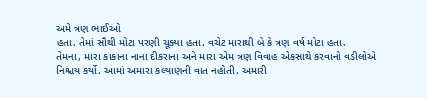અમે ત્રણ ભાઈઓ
હતા. તેમાં સૌથી મોટા પરણી ચૂક્યા હતા. વચેટ મારાથી બે કે ત્રણ વર્ષ મોટા હતા.
તેમના, મારા કાકાના નાના દીકરાના અને મારા એમ ત્રણ વિવાહ એકસાથે કરવાનો વડીલોએ
નિશ્ચય કર્યો. આમાં અમારા કલ્યાણની વાત નહોતી. અમારી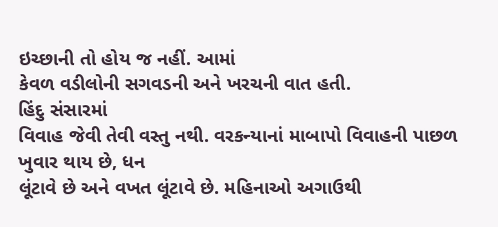ઇચ્છાની તો હોય જ નહીં. આમાં
કેવળ વડીલોની સગવડની અને ખરચની વાત હતી.
હિંદુ સંસારમાં
વિવાહ જેવી તેવી વસ્તુ નથી. વરકન્યાનાં માબાપો વિવાહની પાછળ ખુવાર થાય છે, ધન
લૂંટાવે છે અને વખત લૂંટાવે છે. મહિનાઓ અગાઉથી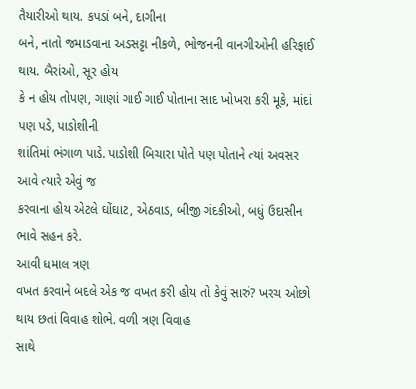તૈયારીઓ થાય. કપડાં બને, દાગીના
બને, નાતો જમાડવાના અડસટ્ટા નીકળે, ભોજનની વાનગીઓની હરિફાઈ થાય. બૈરાંઓ, સૂર હોય
કે ન હોય તોપણ, ગાણાં ગાઈ ગાઈ પોતાના સાદ ખોખરા કરી મૂકે, માંદાં પણ પડે, પાડોશીની
શાંતિમાં ભંગાળ પાડે. પાડોશી બિચારા પોતે પણ પોતાને ત્યાં અવસર આવે ત્યારે એવું જ
કરવાના હોય એટલે ઘોંઘાટ, એઠવાડ, બીજી ગંદકીઓ, બધું ઉદાસીન ભાવે સહન કરે.
આવી ધમાલ ત્રણ
વખત કરવાને બદલે એક જ વખત કરી હોય તો કેવું સારું? ખરચ ઓછો થાય છતાં વિવાહ શોભે. વળી ત્રણ વિવાહ
સાથે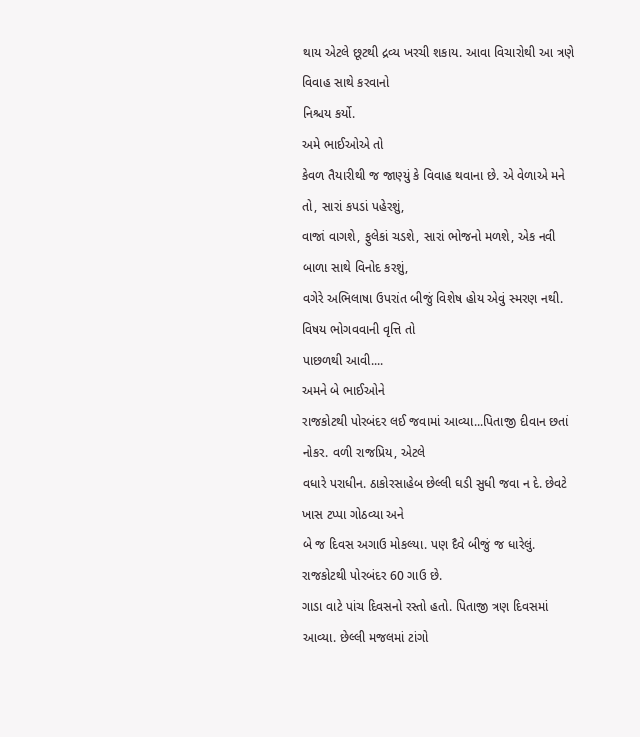થાય એટલે છૂટથી દ્રવ્ય ખરચી શકાય. આવા વિચારોથી આ ત્રણે વિવાહ સાથે કરવાનો
નિશ્ચય કર્યો.
અમે ભાઈઓએ તો
કેવળ તૈયારીથી જ જાણ્યું કે વિવાહ થવાના છે. એ વેળાએ મને તો, સારાં કપડાં પહેરશું,
વાજાં વાગશે, ફુલેકાં ચડશે, સારાં ભોજનો મળશે, એક નવી બાળા સાથે વિનોદ કરશું,
વગેરે અભિલાષા ઉપરાંત બીજું વિશેષ હોય એવું સ્મરણ નથી. વિષય ભોગવવાની વૃત્તિ તો
પાછળથી આવી....
અમને બે ભાઈઓને
રાજકોટથી પોરબંદર લઈ જવામાં આવ્યા...પિતાજી દીવાન છતાં નોકર. વળી રાજપ્રિય, એટલે
વધારે પરાધીન. ઠાકોરસાહેબ છેલ્લી ઘડી સુધી જવા ન દે. છેવટે ખાસ ટપ્પા ગોઠવ્યા અને
બે જ દિવસ અગાઉ મોકલ્યા. પણ દૈવે બીજું જ ધારેલું. રાજકોટથી પોરબંદર 60 ગાઉ છે.
ગાડા વાટે પાંચ દિવસનો રસ્તો હતો. પિતાજી ત્રણ દિવસમાં આવ્યા. છેલ્લી મજલમાં ટાંગો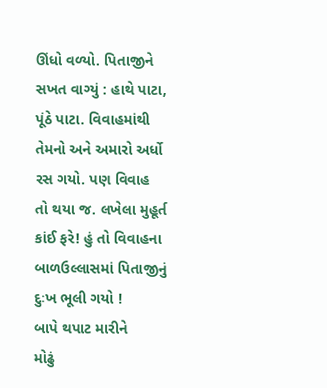ઊંધો વળ્યો. પિતાજીને સખત વાગ્યું : હાથે પાટા, પૂંઠે પાટા. વિવાહમાંથી તેમનો અને અમારો અર્ધો રસ ગયો. પણ વિવાહ
તો થયા જ. લખેલા મુહૂર્ત કાંઈ ફરે! હું તો વિવાહના બાળઉલ્લાસમાં પિતાજીનું દુઃખ ભૂલી ગયો !
બાપે થપાટ મારીને
મોઢું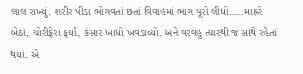લાલ રાખ્યું. શરીર પીડા ભોગવતાં છતાં વિવાહમાં ભાગ પૂરો લીધો.....માહ્રરે
બેઠાં, ચોરીફેરા ફર્યા, કંસાર ખાધો ખવડાવ્યો. અને વરવહુ ત્યારથી જ સાથે રહેતાં
થયાં. એ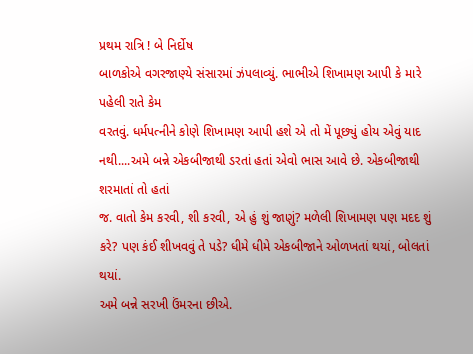પ્રથમ રાત્રિ ! બે નિર્દોષ
બાળકોએ વગરજાણ્યે સંસારમાં ઝંપલાવ્યું. ભાભીએ શિખામણ આપી કે મારે પહેલી રાતે કેમ
વરતવું. ધર્મપત્નીને કોણે શિખામણ આપી હશે એ તો મેં પૂછ્યું હોય એવું યાદ
નથી....અમે બન્ને એકબીજાથી ડરતાં હતાં એવો ભાસ આવે છે. એકબીજાથી શરમાતાં તો હતાં
જ. વાતો કેમ કરવી, શી કરવી, એ હું શું જાણું? મળેલી શિખામણ પણ મદદ શું કરે? પણ કંઈ શીખવવું તે પડે? ધીમે ધીમે એકબીજાને ઓળખતાં થયાં, બોલતાં થયાં.
અમે બન્ને સરખી ઉંમરના છીએ.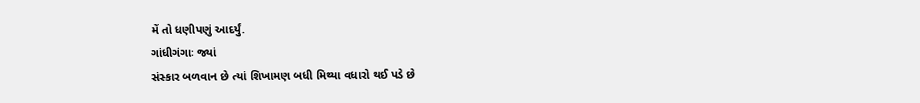મેં તો ધણીપણું આદર્યું.
ગાંધીગંગાઃ જ્યાં
સંસ્કાર બળવાન છે ત્યાં શિખામણ બધી મિથ્યા વધારો થઈ પડે છે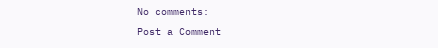No comments:
Post a Comment